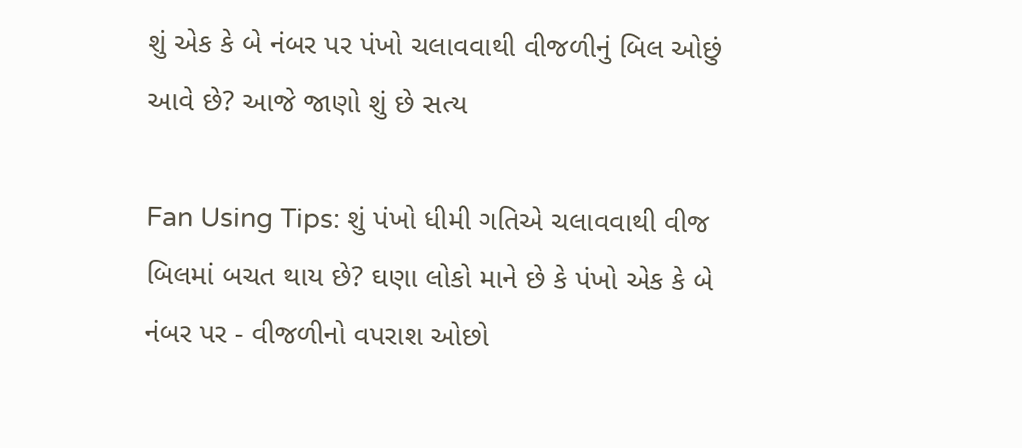શું એક કે બે નંબર પર પંખો ચલાવવાથી વીજળીનું બિલ ઓછું આવે છે? આજે જાણો શું છે સત્ય

Fan Using Tips: શું પંખો ધીમી ગતિએ ચલાવવાથી વીજ બિલમાં બચત થાય છે? ઘણા લોકો માને છે કે પંખો એક કે બે નંબર પર - વીજળીનો વપરાશ ઓછો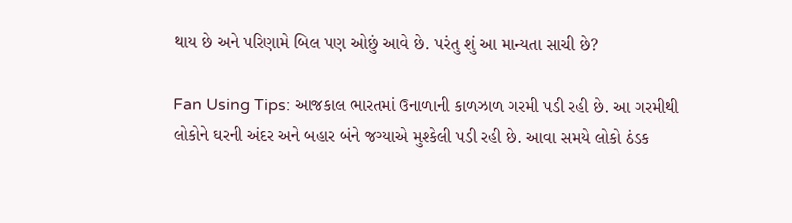થાય છે અને પરિણામે બિલ પણ ઓછું આવે છે. પરંતુ શું આ માન્યતા સાચી છે?

Fan Using Tips: આજકાલ ભારતમાં ઉનાળાની કાળઝાળ ગરમી પડી રહી છે. આ ગરમીથી લોકોને ઘરની અંદર અને બહાર બંને જગ્યાએ મુશ્કેલી પડી રહી છે. આવા સમયે લોકો ઠંડક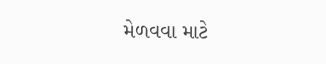મેળવવા માટે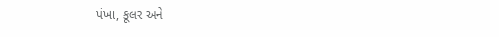પંખા, કૂલર અને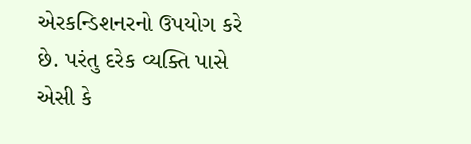એરકન્ડિશનરનો ઉપયોગ કરે છે. પરંતુ દરેક વ્યક્તિ પાસે એસી કે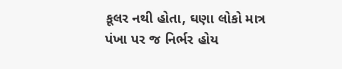કૂલર નથી હોતા, ઘણા લોકો માત્ર પંખા પર જ નિર્ભર હોય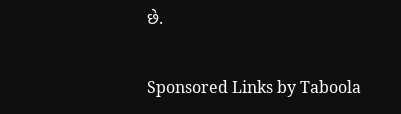છે.

Sponsored Links by Taboola